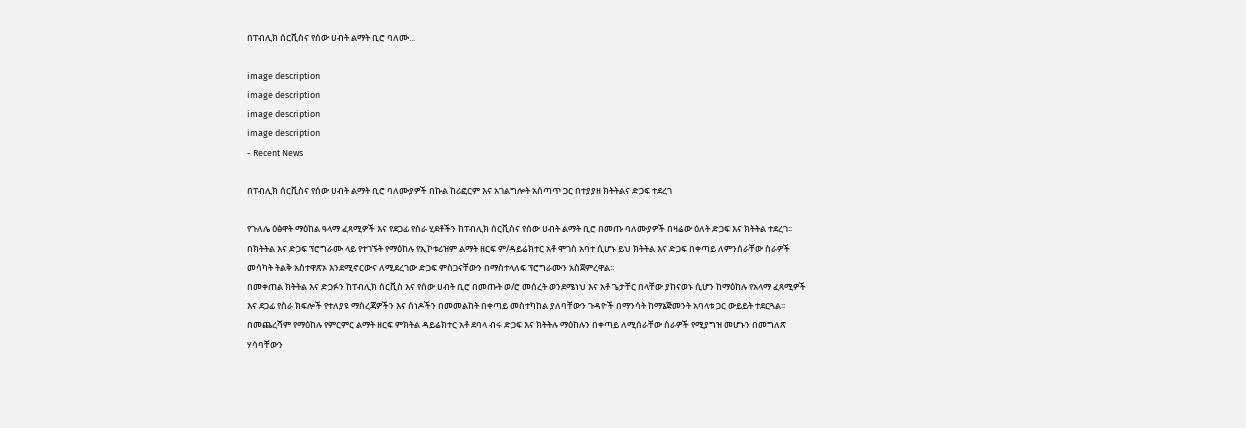በፐብሊክ ሰርቪስና የሰው ሀብት ልማት ቢሮ ባለሙ...

image description
image description
image description
image description
- Recent News

በፐብሊክ ሰርቪስና የሰው ሀብት ልማት ቢሮ ባለሙያዎች በኩል ከሪፎርም እና አገልግሎት አሰጣጥ ጋር በተያያዘ ክትትልና ድጋፍ ተደረገ

የጉለሌ ዕፅዋት ማዕከል ዓላማ ፈጻሚዎች እና የደጋፊ የስራ ሂደቶችን ከፐብሊክ ሰርቪስና የሰው ሀብት ልማት ቢሮ በመጡ ባለሙያዎች በዛሬው ዕለት ድጋፍ እና ክትትል ተደረገ፡፡
በክትትል እና ድጋፍ ፕሮግራሙ ላይ የተገኙት የማዕከሉ የኢኮቱሪዝም ልማት ዘርፍ ም/ዳይሬክተር አቶ ሞገስ አባተ ሲሆኑ ይህ ክትትል እና ድጋፍ በቀጣይ ለምንሰራቸው ስራዎች መሳካት ትልቅ አስተዋጽኦ እንደሚኖርውና ለሚደረገው ድጋፍ ምስጋናቸውን በማስተላለፍ ፕሮግራሙን አስጀምረዋል፡፡
በመቀጠል ክትትል እና ድጋፉን ከፐብሊክ ሰርቪስ እና የሰው ሀብት ቢሮ በመጡት ወ/ሮ መሰረት ወንደሜነህ እና አቶ ጌታቸር በላቸው ያከናወኑ ሲሆን ከማዕከሉ የአላማ ፈጻሚዎች እና ደጋፊ የስራ ክፍሎች የተለያዩ ማስረጃዎችን እና ሰነዶችን በመመልከት በቀጣይ መስተካከል ያለባቸውን ጉዳዮች በማንሳት ከማኔጅመንት አባላቱ ጋር ውይይት ተደርጓል፡፡
በመጨረሻም የማዕከሉ የምርምር ልማት ዘርፍ ምክትል ዳይሬክተር አቶ ደባላ ብሩ ድጋፍ እና ክትትሉ ማዕከሉን በቀጣይ ለሚሰራቸው ስራዎች የሚያግዝ መሆኑን በመግለጽ ሃሳባቸውን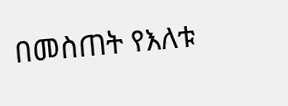በመስጠት የእለቱ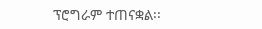ፕሮግራም ተጠናቋል፡፡